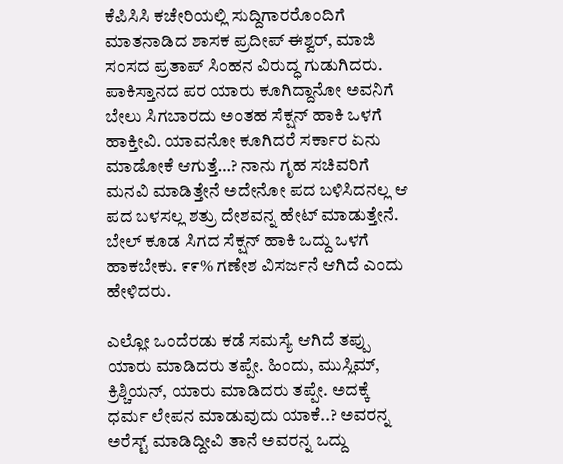ಕೆಪಿಸಿಸಿ ಕಚೇರಿಯಲ್ಲಿ ಸುದ್ದಿಗಾರರೊಂದಿಗೆ ಮಾತನಾಡಿದ ಶಾಸಕ ಪ್ರದೀಪ್ ಈಶ್ವರ್, ಮಾಜಿ ಸಂಸದ ಪ್ರತಾಪ್‌ ಸಿಂಹನ ವಿರುದ್ಧ ಗುಡುಗಿದರು. ಪಾಕಿಸ್ತಾನದ ಪರ ಯಾರು ಕೂಗಿದ್ದಾನೋ ಅವನಿಗೆ ಬೇಲು ಸಿಗಬಾರದು ಅಂತಹ ಸೆಕ್ಷನ್ ಹಾಕಿ ಒಳಗೆ ಹಾಕ್ತೀವಿ. ಯಾವನೋ ಕೂಗಿದರೆ ಸರ್ಕಾರ ಏನು ಮಾಡೋಕೆ ಆಗುತ್ತೆ…? ನಾನು ಗೃಹ ಸಚಿವರಿಗೆ ಮನವಿ ಮಾಡಿತ್ತೇನೆ ಅದೇನೋ ಪದ ಬಳಿಸಿದನಲ್ಲ ಆ ಪದ ಬಳಸಲ್ಲ ಶತ್ರು ದೇಶವನ್ನ ಹೇಟ್ ಮಾಡುತ್ತೇನೆ. ಬೇಲ್ ಕೂಡ ಸಿಗದ ಸೆಕ್ಷನ್ ಹಾಕಿ ಒದ್ದು ಒಳಗೆ ಹಾಕಬೇಕು. ೯೯% ಗಣೇಶ ವಿಸರ್ಜನೆ ಆಗಿದೆ ಎಂದು ಹೇಳಿದರು.

ಎಲ್ಲೋ ಒಂದೆರಡು ಕಡೆ ಸಮಸ್ಯೆ ಆಗಿದೆ ತಪ್ಪು ಯಾರು ಮಾಡಿದರು ತಪ್ಪೇ. ಹಿಂದು, ಮುಸ್ಲಿಮ್, ಕ್ರಿಶ್ಚಿಯನ್, ಯಾರು ಮಾಡಿದರು ತಪ್ಪೇ. ಅದಕ್ಕೆ‌ ಧರ್ಮ ಲೇಪನ ಮಾಡುವುದು ಯಾಕೆ..? ಅವರನ್ನ ಅರೆಸ್ಟ್ ಮಾಡಿದ್ದೀವಿ ತಾನೆ ಅವರನ್ನ ಒದ್ದು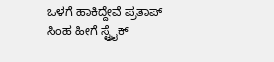ಒಳಗೆ ಹಾಕಿದ್ದೇವೆ ಪ್ರತಾಪ್ ಸಿಂಹ ಹೀಗೆ ಸ್ಟ್ರೈಕ್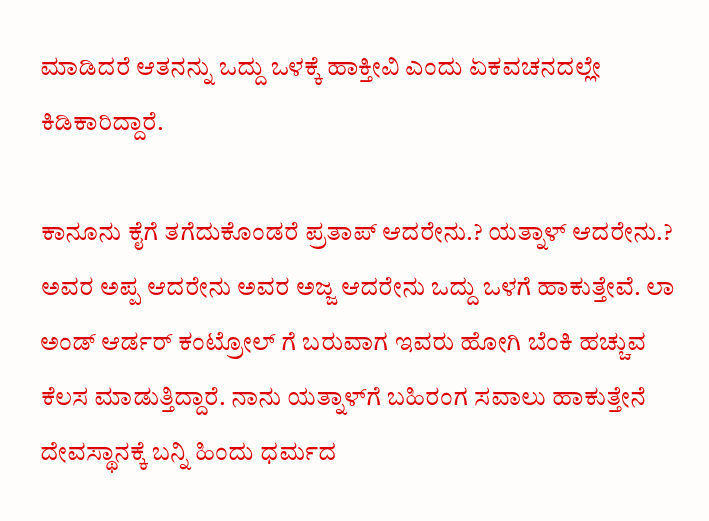ಮಾಡಿದರೆ ಆತನನ್ನು ಒದ್ದು ಒಳಕ್ಕೆ ಹಾಕ್ತೀವಿ ಎಂದು ಏಕವಚನದಲ್ಲೇ ಕಿಡಿಕಾರಿದ್ದಾರೆ.

ಕಾನೂನು ಕೈಗೆ ತಗೆದುಕೊಂಡರೆ ಪ್ರತಾಪ್ ಆದರೇನು.? ಯತ್ನಾಳ್ ಆದರೇನು.? ಅವರ ಅಪ್ಪ ಆದರೇನು ಅವರ ಅಜ್ಜ ಆದರೇನು ಒದ್ದು ಒಳಗೆ ಹಾಕುತ್ತೇವೆ. ಲಾ ಅಂಡ್ ಆರ್ಡರ್ ಕಂಟ್ರೋಲ್‌ ಗೆ ಬರುವಾಗ ಇವರು ಹೋಗಿ ಬೆಂಕಿ ಹಚ್ಚುವ ಕೆಲಸ ಮಾಡುತ್ತಿದ್ದಾರೆ. ನಾನು ಯತ್ನಾಳ್‌ಗೆ ಬಹಿರಂಗ ಸವಾಲು ಹಾಕುತ್ತೇನೆ ದೇವಸ್ಥಾನಕ್ಕೆ ಬನ್ನಿ ಹಿಂದು ಧರ್ಮದ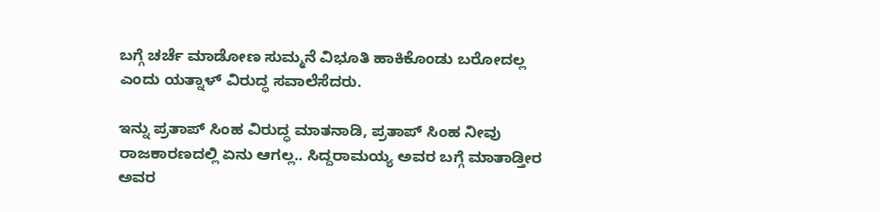ಬಗ್ಗೆ ಚರ್ಚೆ ಮಾಡೋಣ ಸುಮ್ಮನೆ ವಿಭೂತಿ ಹಾಕಿಕೊಂಡು ಬರೋದಲ್ಲ ಎಂದು ಯತ್ನಾಳ್‌ ವಿರುದ್ಧ ಸವಾಲೆಸೆದರು.

ಇನ್ನು ಪ್ರತಾಪ್‌ ಸಿಂಹ ವಿರುದ್ಧ ಮಾತನಾಡಿ, ಪ್ರತಾಪ್ ಸಿಂಹ ನೀವು ರಾಜಕಾರಣದಲ್ಲಿ ಏನು ಆಗಲ್ಲ.. ಸಿದ್ದರಾಮಯ್ಯ ಅವರ ಬಗ್ಗೆ ಮಾತಾಡ್ತೀರ ಅವರ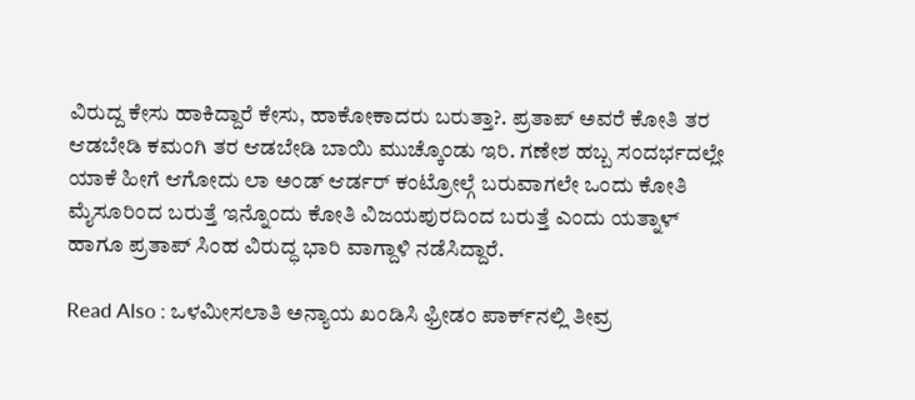ವಿರುದ್ದ ಕೇಸು ಹಾಕಿದ್ದಾರೆ ಕೇಸು, ಹಾಕೋಕಾದರು ಬರುತ್ತಾ?. ಪ್ರತಾಪ್ ಅವರೆ ಕೋತಿ ತರ ಆಡಬೇಡಿ ಕಮಂಗಿ ತರ ಆಡಬೇಡಿ ಬಾಯಿ ಮುಚ್ಕೊಂಡು ಇರಿ. ಗಣೇಶ ಹಬ್ಬ ಸಂದರ್ಭದಲ್ಲೇ ಯಾಕೆ ಹೀಗೆ ಆಗೋದು ಲಾ ಅಂಡ್ ಆರ್ಡರ್ ಕಂಟ್ರೋಲ್ಗೆ ಬರುವಾಗಲೇ ಒಂದು ಕೋತಿ ಮೈಸೂರಿಂದ ಬರುತ್ತೆ ಇನ್ನೊಂದು ಕೋತಿ ವಿಜಯಪುರದಿಂದ ಬರುತ್ತೆ ಎಂದು ಯತ್ನಾಳ್‌ ಹಾಗೂ ಪ್ರತಾಪ್‌ ಸಿಂಹ ವಿರುದ್ಧ ಭಾರಿ ವಾಗ್ದಾಳಿ ನಡೆಸಿದ್ದಾರೆ.

Read Also : ಒಳಮೀಸಲಾತಿ ಅನ್ಯಾಯ ಖಂಡಿಸಿ ಫ್ರೀಡಂ ಪಾರ್ಕ್‌ನಲ್ಲಿ ತೀವ್ರ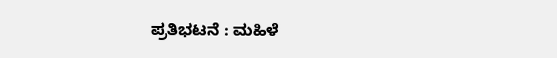ಪ್ರತಿಭಟನೆ : ಮಹಿಳೆ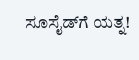ಸೂಸೈಡ್‌ಗೆ ಯತ್ನ!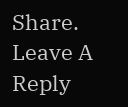Share.
Leave A Reply